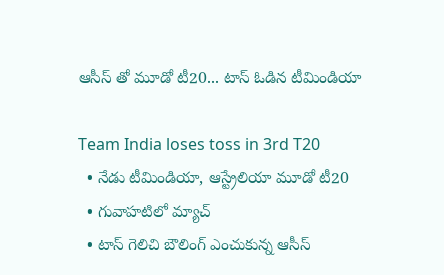ఆసీస్ తో మూడో టీ20... టాస్ ఓడిన టీమిండియా

Team India loses toss in 3rd T20
  • నేడు టీమిండియా, ఆస్ట్రేలియా మూడో టీ20
  • గువాహటిలో మ్యాచ్
  • టాస్ గెలిచి బౌలింగ్ ఎంచుకున్న ఆసీస్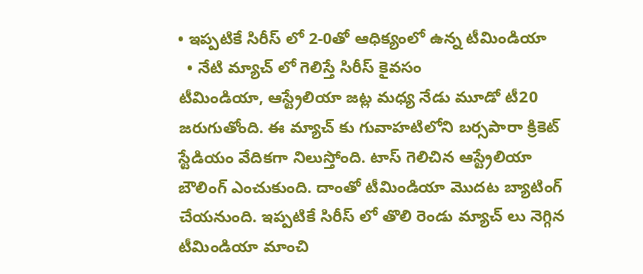• ఇప్పటికే సిరీస్ లో 2-0తో ఆధిక్యంలో ఉన్న టీమిండియా
  • నేటి మ్యాచ్ లో గెలిస్తే సిరీస్ కైవసం
టీమిండియా, ఆస్ట్రేలియా జట్ల మధ్య నేడు మూడో టీ20 జరుగుతోంది. ఈ మ్యాచ్ కు గువాహటిలోని బర్సపారా క్రికెట్ స్టేడియం వేదికగా నిలుస్తోంది. టాస్ గెలిచిన ఆస్ట్రేలియా బౌలింగ్ ఎంచుకుంది. దాంతో టీమిండియా మొదట బ్యాటింగ్ చేయనుంది. ఇప్పటికే సిరీస్ లో తొలి రెండు మ్యాచ్ లు నెగ్గిన టీమిండియా మాంచి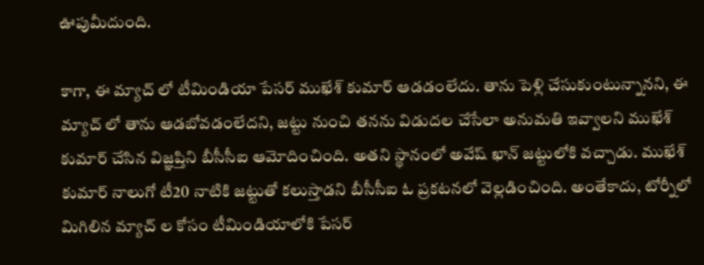ఊపుమీదుంది.

కాగా, ఈ మ్యాచ్ లో టీమిండియా పేసర్ ముఖేశ్ కుమార్ ఆడడంలేదు. తాను పెళ్లి చేసుకుంటున్నానని, ఈ మ్యాచ్ లో తాను ఆడబోవడంలేదని, జట్టు నుంచి తనను విడుదల చేసేలా అనుమతి ఇవ్వాలని ముఖేశ్ కుమార్ చేసిన విజ్ఞప్తిని బీసీసీఐ ఆమోదించింది. అతని స్థానంలో అవేష్ ఖాన్ జట్టులోకి వచ్చాడు. ముఖేశ్ కుమార్ నాలుగో టీ20 నాటికి జట్టుతో కలుస్తాడని బీసీసీఐ ఓ ప్రకటనలో వెల్లడించింది. అంతేకాదు, టోర్నీలో మిగిలిన మ్యాచ్ ల కోసం టీమిండియాలోకి పేసర్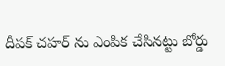దీపక్ చహర్ ను ఎంపిక చేసినట్టు బోర్డు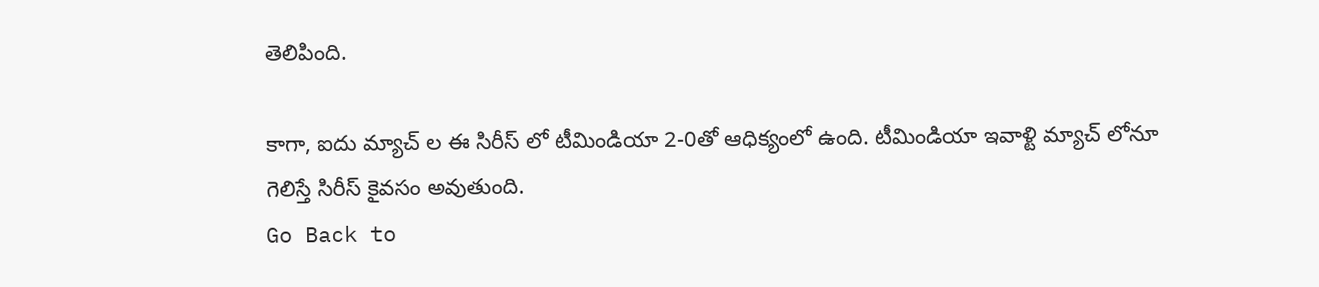తెలిపింది.

కాగా, ఐదు మ్యాచ్ ల ఈ సిరీస్ లో టీమిండియా 2-0తో ఆధిక్యంలో ఉంది. టీమిండియా ఇవాళ్టి మ్యాచ్ లోనూ గెలిస్తే సిరీస్ కైవసం అవుతుంది.
Go Back to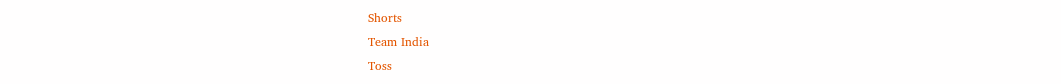Shorts
Team India
Toss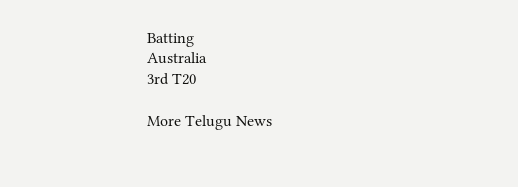Batting
Australia
3rd T20

More Telugu News